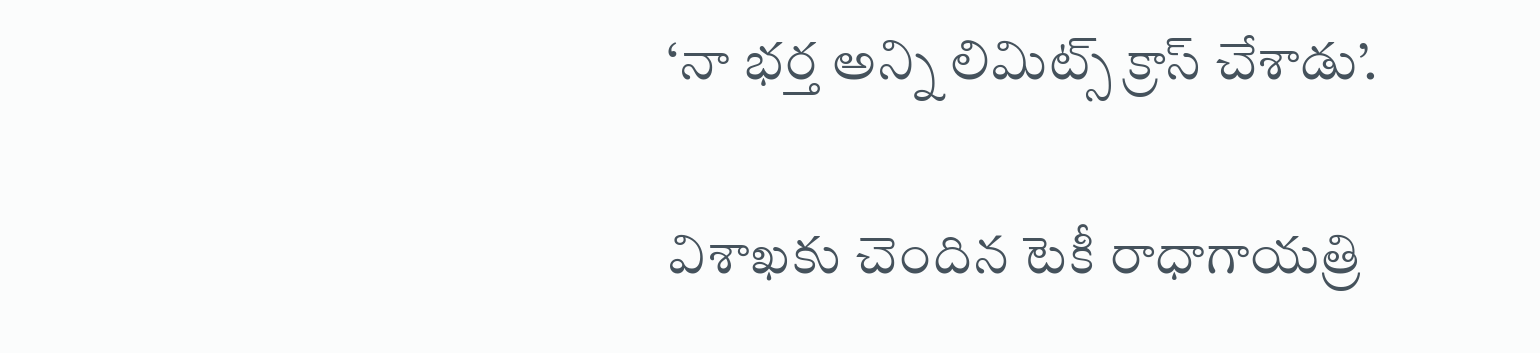‘నా భర్త అన్ని లిమిట్స్ క్రాస్ చేశాడు’.

విశాఖకు చెందిన టెకీ రాధాగాయత్రి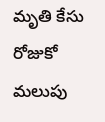మృతి కేసు రోజుకో మలుపు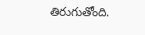తిరుగుతోంది.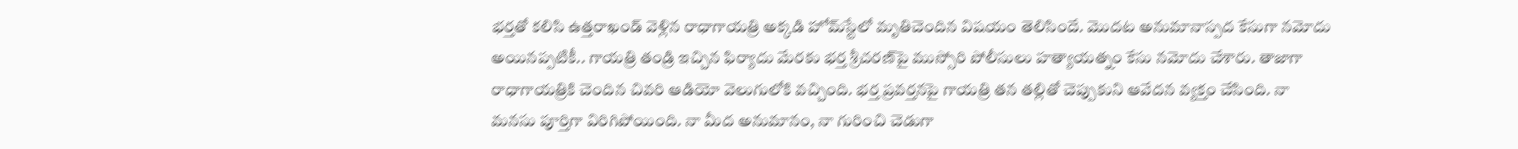భర్తతో కలిసి ఉత్తరాఖండ్‌ వెళ్లిన రాధాగాయత్రి అక్కడి హోమ్‌స్టేలో మృతిచెందిన విషయం తెలిసిందే. మొదట అనుమానాస్పద కేసుగా నమోదు అయినప్పటికీ.. గాయత్రి తండ్రి ఇచ్చిన ఫిర్యాదు మేరకు భర్త శ్రీచరణ్‌పై ముస్సోరి పోలీసులు హత్యాయత్నం కేసు నమోదు చేశారు. తాజాగా రాధాగాయత్రికి చెందిన చివరి ఆడియో వెలుగులోకి వచ్చింది. భర్త ప్రవర్తనపై గాయత్రి తన తల్లితో చెప్పుకుని ఆవేదన వ్యక్తం చేసింది. నా మనసు పూర్తిగా విరిగిపోయింది. నా మీద అనుమానం, నా గురించి చెడుగా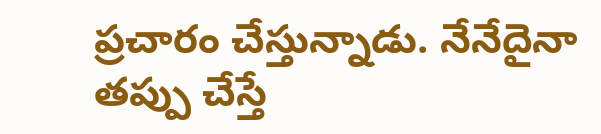ప్రచారం చేస్తున్నాడు. నేనేదైనా తప్పు చేస్తే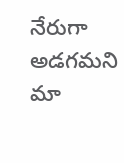నేరుగా అడగమని మా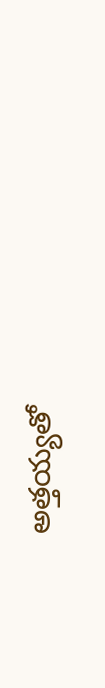అత్తయ్యతో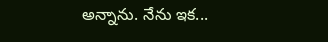అన్నాను. నేను ఇక...